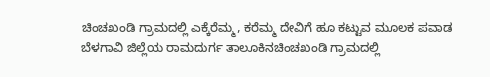ಚಿಂಚಖಂಡಿ ಗ್ರಾಮದಲ್ಲಿ ಎಕ್ಕೆರೆಮ್ಮ, ಕರೆಮ್ಮ ದೇವಿಗೆ ಹೂ ಕಟ್ಟುವ ಮೂಲಕ ಪವಾಡ
ಬೆಳಗಾವಿ ಜಿಲ್ಲೆಯ ರಾಮದುರ್ಗ ತಾಲೂಕಿನಚಿಂಚಖಂಡಿ ಗ್ರಾಮದಲ್ಲಿ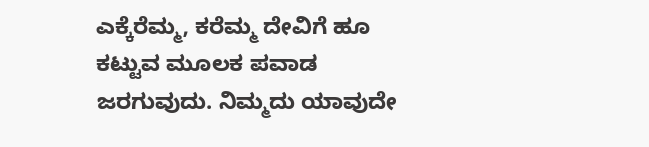ಎಕ್ಕೆರೆಮ್ಮ, ಕರೆಮ್ಮ ದೇವಿಗೆ ಹೂ ಕಟ್ಟುವ ಮೂಲಕ ಪವಾಡ ಜರಗುವುದು. ನಿಮ್ಮದು ಯಾವುದೇ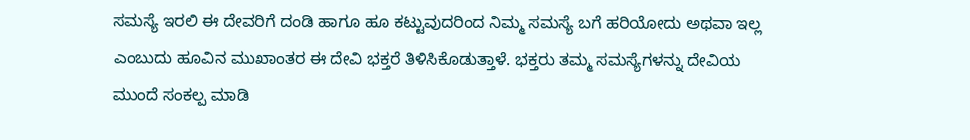ಸಮಸ್ಯೆ ಇರಲಿ ಈ ದೇವರಿಗೆ ದಂಡಿ ಹಾಗೂ ಹೂ ಕಟ್ಟುವುದರಿಂದ ನಿಮ್ಮ ಸಮಸ್ಯೆ ಬಗೆ ಹರಿಯೋದು ಅಥವಾ ಇಲ್ಲ ಎಂಬುದು ಹೂವಿನ ಮುಖಾಂತರ ಈ ದೇವಿ ಭಕ್ತರೆ ತಿಳಿಸಿಕೊಡುತ್ತಾಳೆ. ಭಕ್ತರು ತಮ್ಮ ಸಮಸ್ಯೆಗಳನ್ನು ದೇವಿಯ ಮುಂದೆ ಸಂಕಲ್ಪ ಮಾಡಿ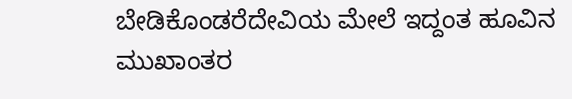ಬೇಡಿಕೊಂಡರೆದೇವಿಯ ಮೇಲೆ ಇದ್ದಂತ ಹೂವಿನ ಮುಖಾಂತರ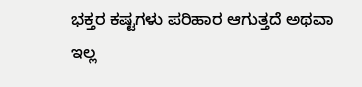ಭಕ್ತರ ಕಷ್ಟಗಳು ಪರಿಹಾರ ಆಗುತ್ತದೆ ಅಥವಾ ಇಲ್ಲ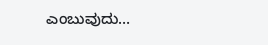ಎಂಬುವುದು…